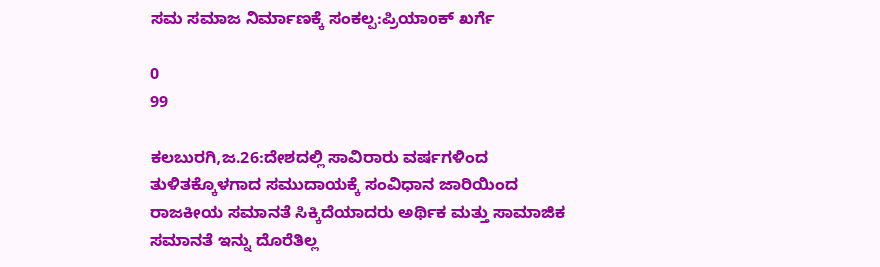ಸಮ ಸಮಾಜ ನಿರ್ಮಾಣಕ್ಕೆ ಸಂಕಲ್ಪ:ಪ್ರಿಯಾoಕ್ ಖರ್ಗೆ

0
99

ಕಲಬುರಗಿ,ಜ.26:ದೇಶದಲ್ಲಿ ಸಾವಿರಾರು ವರ್ಷಗಳಿಂದ ತುಳಿತಕ್ಕೊಳಗಾದ ಸಮುದಾಯಕ್ಕೆ ಸಂವಿಧಾನ ಜಾರಿಯಿಂದ ರಾಜಕೀಯ ಸಮಾನತೆ ಸಿಕ್ಕಿದೆಯಾದರು ಅರ್ಥಿಕ ಮತ್ತು ಸಾಮಾಜಿಕ ಸಮಾನತೆ ಇನ್ನು ದೊರೆತಿಲ್ಲ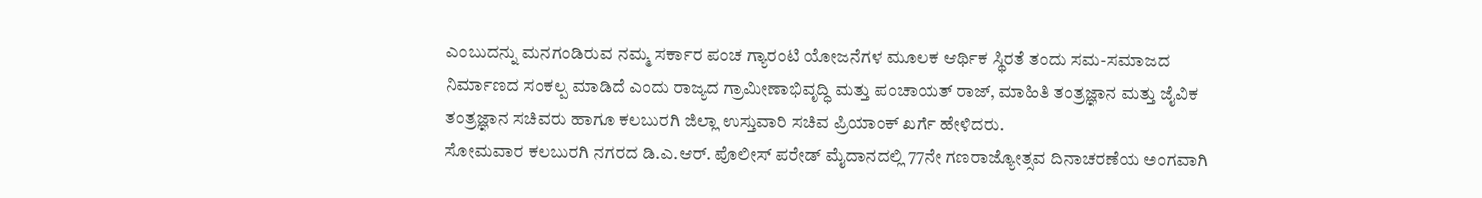ಎಂಬುದನ್ನು ಮನಗಂಡಿರುವ ನಮ್ಮ ಸರ್ಕಾರ ಪಂಚ ಗ್ಯಾರಂಟಿ ಯೋಜನೆಗಳ ಮೂಲಕ ಆರ್ಥಿಕ ಸ್ಥಿರತೆ ತಂದು ಸಮ-ಸಮಾಜದ ನಿರ್ಮಾಣದ ಸಂಕಲ್ಪ ಮಾಡಿದೆ ಎಂದು ರಾಜ್ಯದ ಗ್ರಾಮೀಣಾಭಿವೃದ್ಧಿ ಮತ್ತು ಪಂಚಾಯತ್ ರಾಜ್, ಮಾಹಿತಿ ತಂತ್ರಜ್ಞಾನ ಮತ್ತು ಜೈವಿಕ ತಂತ್ರಜ್ಞಾನ ಸಚಿವರು ಹಾಗೂ ಕಲಬುರಗಿ ಜಿಲ್ಲಾ ಉಸ್ತುವಾರಿ ಸಚಿವ ಪ್ರಿಯಾಂಕ್ ಖರ್ಗೆ ಹೇಳಿದರು.
ಸೋಮವಾರ ಕಲಬುರಗಿ ನಗರದ ಡಿ.ಎ.ಆರ್. ಪೊಲೀಸ್ ಪರೇಡ್ ಮೈದಾನದಲ್ಲಿ 77ನೇ ಗಣರಾಜ್ಯೋತ್ಸವ ದಿನಾಚರಣೆಯ ಅಂಗವಾಗಿ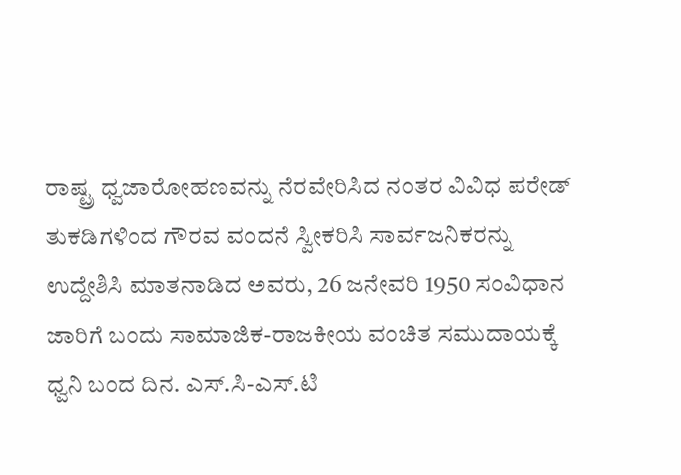ರಾಷ್ಟ್ರ ಧ್ವಜಾರೋಹಣವನ್ನು ನೆರವೇರಿಸಿದ ನಂತರ ವಿವಿಧ ಪರೇಡ್ ತುಕಡಿಗಳಿಂದ ಗೌರವ ವಂದನೆ ಸ್ವೀಕರಿಸಿ ಸಾರ್ವಜನಿಕರನ್ನು ಉದ್ದೇಶಿಸಿ ಮಾತನಾಡಿದ ಅವರು, 26 ಜನೇವರಿ 1950 ಸಂವಿಧಾನ ಜಾರಿಗೆ ಬಂದು ಸಾಮಾಜಿಕ-ರಾಜಕೀಯ ವಂಚಿತ ಸಮುದಾಯಕ್ಕೆ ಧ್ವನಿ ಬಂದ ದಿನ. ಎಸ್.ಸಿ-ಎಸ್.ಟಿ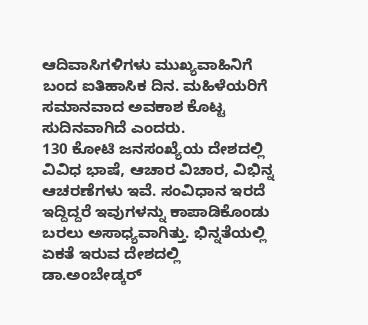ಆದಿವಾಸಿಗಳಿಗಳು ಮುಖ್ಯವಾಹಿನಿಗೆ ಬಂದ ಐತಿಹಾಸಿಕ ದಿನ. ಮಹಿಳೆಯರಿಗೆ ಸಮಾನವಾದ ಅವಕಾಶ ಕೊಟ್ಟ ಸುದಿನವಾಗಿದೆ ಎಂದರು.
130 ಕೋಟಿ ಜನಸಂಖ್ಯೆಯ ದೇಶದಲ್ಲಿ ವಿವಿಧ ಭಾಷೆ, ಆಚಾರ ವಿಚಾರ, ವಿಭಿನ್ನ ಆಚರಣೆಗಳು ಇವೆ. ಸಂವಿಧಾನ ಇರದೆ ಇದ್ದಿದ್ದರೆ ಇವುಗಳನ್ನು ಕಾಪಾಡಿಕೊಂಡು ಬರಲು ಅಸಾಧ್ಯವಾಗಿತ್ತು. ಭಿನ್ನತೆಯಲ್ಲಿ ಏಕತೆ ಇರುವ ದೇಶದಲ್ಲಿ ಡಾ.ಅಂಬೇಡ್ಕರ್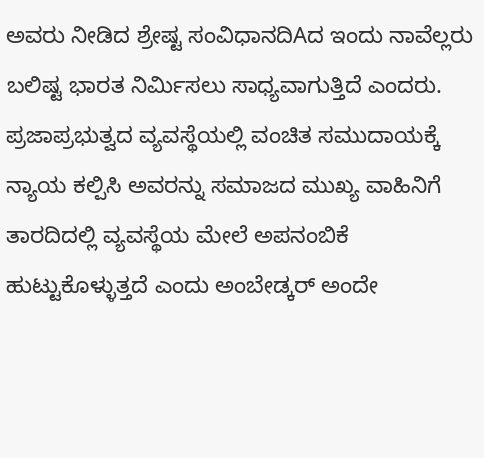ಅವರು ನೀಡಿದ ಶ್ರೇಷ್ಟ ಸಂವಿಧಾನದಿAದ ಇಂದು ನಾವೆಲ್ಲರು ಬಲಿಷ್ಟ ಭಾರತ ನಿರ್ಮಿಸಲು ಸಾಧ್ಯವಾಗುತ್ತಿದೆ ಎಂದರು.
ಪ್ರಜಾಪ್ರಭುತ್ವದ ವ್ಯವಸ್ಥೆಯಲ್ಲಿ ವಂಚಿತ ಸಮುದಾಯಕ್ಕೆ ನ್ಯಾಯ ಕಲ್ಪಿಸಿ ಅವರನ್ನು ಸಮಾಜದ ಮುಖ್ಯ ವಾಹಿನಿಗೆ ತಾರದಿದಲ್ಲಿ ವ್ಯವಸ್ಥೆಯ ಮೇಲೆ ಅಪನಂಬಿಕೆ ಹುಟ್ಟುಕೊಳ್ಳುತ್ತದೆ ಎಂದು ಅಂಬೇಡ್ಕರ್ ಅಂದೇ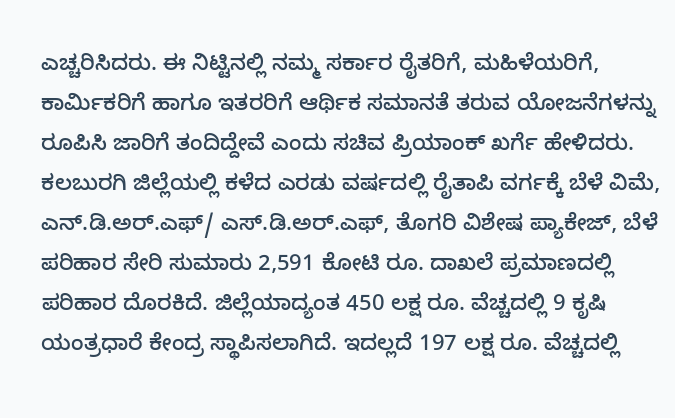ಎಚ್ಚರಿಸಿದರು. ಈ ನಿಟ್ಟಿನಲ್ಲಿ ನಮ್ಮ ಸರ್ಕಾರ ರೈತರಿಗೆ, ಮಹಿಳೆಯರಿಗೆ, ಕಾರ್ಮಿಕರಿಗೆ ಹಾಗೂ ಇತರರಿಗೆ ಆರ್ಥಿಕ ಸಮಾನತೆ ತರುವ ಯೋಜನೆಗಳನ್ನು ರೂಪಿಸಿ ಜಾರಿಗೆ ತಂದಿದ್ದೇವೆ ಎಂದು ಸಚಿವ ಪ್ರಿಯಾಂಕ್ ಖರ್ಗೆ ಹೇಳಿದರು.
ಕಲಬುರಗಿ ಜಿಲ್ಲೆಯಲ್ಲಿ ಕಳೆದ ಎರಡು ವರ್ಷದಲ್ಲಿ ರೈತಾಪಿ ವರ್ಗಕ್ಕೆ ಬೆಳೆ ವಿಮೆ, ಎನ್.ಡಿ.ಅರ್.ಎಫ್/ ಎಸ್.ಡಿ.ಅರ್.ಎಫ್, ತೊಗರಿ ವಿಶೇಷ ಪ್ಯಾಕೇಜ್, ಬೆಳೆ ಪರಿಹಾರ ಸೇರಿ ಸುಮಾರು 2,591 ಕೋಟಿ ರೂ. ದಾಖಲೆ ಪ್ರಮಾಣದಲ್ಲಿ ಪರಿಹಾರ ದೊರಕಿದೆ. ಜಿಲ್ಲೆಯಾದ್ಯಂತ 450 ಲಕ್ಷ ರೂ. ವೆಚ್ಚದಲ್ಲಿ 9 ಕೃಷಿ ಯಂತ್ರಧಾರೆ ಕೇಂದ್ರ ಸ್ಥಾಪಿಸಲಾಗಿದೆ. ಇದಲ್ಲದೆ 197 ಲಕ್ಷ ರೂ. ವೆಚ್ಚದಲ್ಲಿ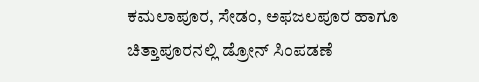ಕಮಲಾಪೂರ, ಸೇಡಂ, ಅಫಜಲಪೂರ ಹಾಗೂ ಚಿತ್ತಾಪೂರನಲ್ಲಿ ಡ್ರೋನ್ ಸಿಂಪಡಣೆ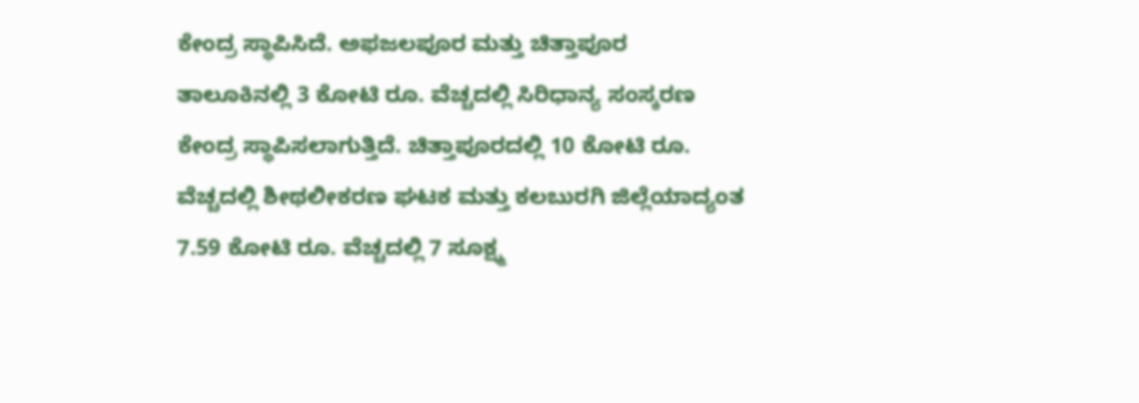ಕೇಂದ್ರ ಸ್ಥಾಪಿಸಿದೆ. ಅಫಜಲಪೂರ ಮತ್ತು ಚಿತ್ತಾಪೂರ ತಾಲೂಕಿನಲ್ಲಿ 3 ಕೋಟಿ ರೂ. ವೆಚ್ಚದಲ್ಲಿ ಸಿರಿಧಾನ್ಯ ಸಂಸ್ಕರಣ ಕೇಂದ್ರ ಸ್ಥಾಪಿಸಲಾಗುತ್ತಿದೆ. ಚಿತ್ತಾಪೂರದಲ್ಲಿ 10 ಕೋಟಿ ರೂ. ವೆಚ್ಚದಲ್ಲಿ ಶೀಥಲೀಕರಣ ಘಟಕ ಮತ್ತು ಕಲಬುರಗಿ ಜಿಲ್ಲೆಯಾದ್ಯಂತ 7.59 ಕೋಟಿ ರೂ. ವೆಚ್ಚದಲ್ಲಿ 7 ಸೂಕ್ಷ್ಮ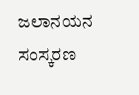ಜಲಾನಯನ ಸಂಸ್ಕರಣ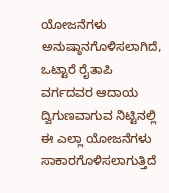ಯೋಜನೆಗಳು ಅನುಷ್ಠಾನಗೊಳಿಸಲಾಗಿದೆ, ಒಟ್ಟಾರೆ ರೈತಾಪಿ ವರ್ಗದವರ ಆದಾಯ ದ್ವಿಗುಣವಾಗುವ ನಿಟ್ಟಿನಲ್ಲಿ ಈ ಎಲ್ಲಾ ಯೋಜನೆಗಳು ಸಾಕಾರಗೊಳಿಸಲಾಗುತ್ತಿದೆ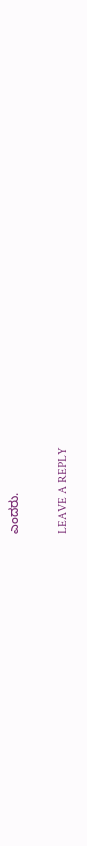ಎಂದರು.

LEAVE A REPLY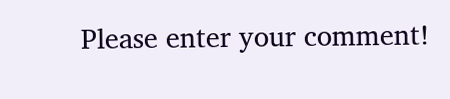Please enter your comment!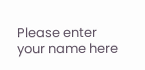Please enter your name here